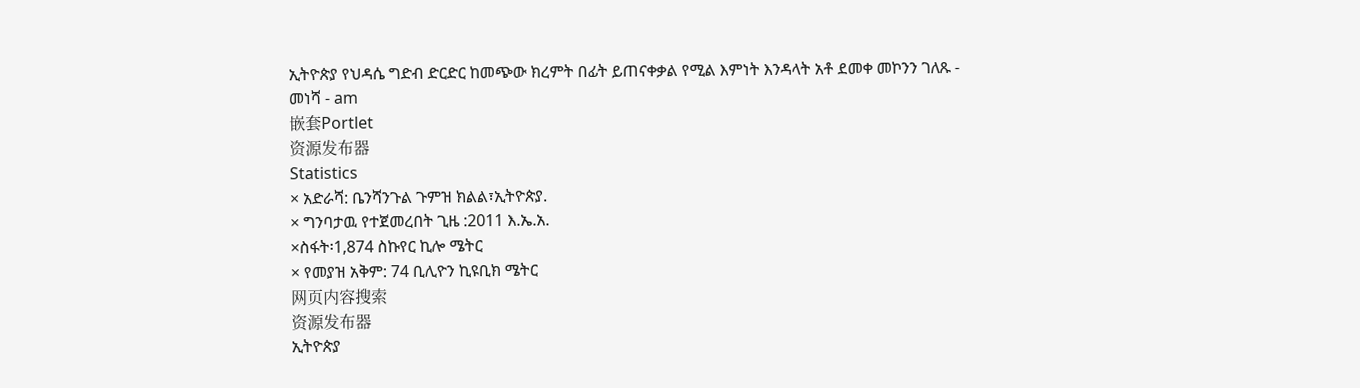ኢትዮጵያ የህዳሴ ግድብ ድርድር ከመጭው ክረምት በፊት ይጠናቀቃል የሚል እምነት እንዳላት አቶ ደመቀ መኮንን ገለጹ - መነሻ - am
嵌套Portlet
资源发布器
Statistics
× አድራሻ: ቤንሻንጉል ጉምዝ ክልል፣ኢትዮጵያ.
× ግንባታዉ የተጀመረበት ጊዜ :2011 እ.ኤ.አ.
×ስፋት፡1,874 ስኩየር ኪሎ ሜትር
× የመያዝ አቅም: 74 ቢሊዮን ኪዩቢክ ሜትር
网页内容搜索
资源发布器
ኢትዮጵያ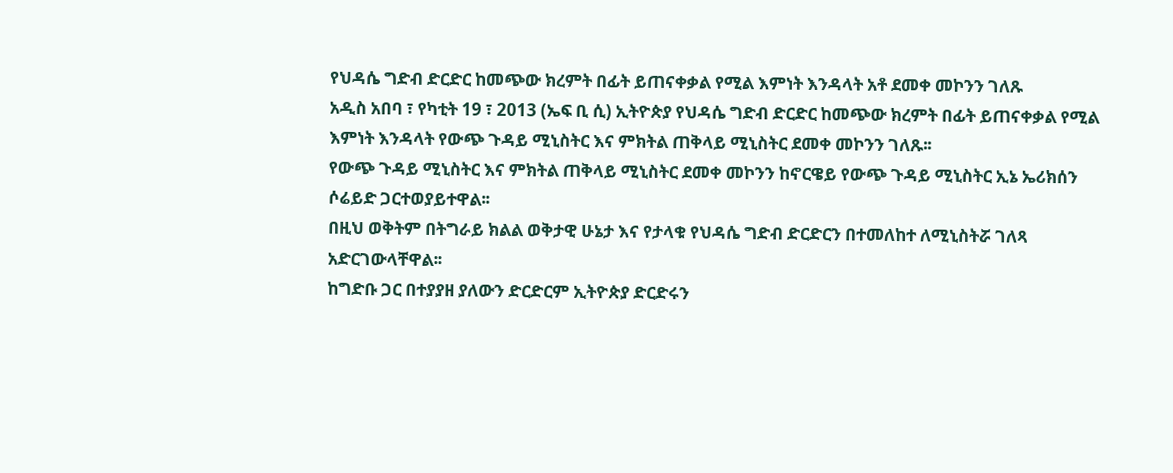የህዳሴ ግድብ ድርድር ከመጭው ክረምት በፊት ይጠናቀቃል የሚል እምነት እንዳላት አቶ ደመቀ መኮንን ገለጹ
አዲስ አበባ ፣ የካቲት 19 ፣ 2013 (ኤፍ ቢ ሲ) ኢትዮጵያ የህዳሴ ግድብ ድርድር ከመጭው ክረምት በፊት ይጠናቀቃል የሚል እምነት እንዳላት የውጭ ጉዳይ ሚኒስትር እና ምክትል ጠቅላይ ሚኒስትር ደመቀ መኮንን ገለጹ፡፡
የውጭ ጉዳይ ሚኒስትር እና ምክትል ጠቅላይ ሚኒስትር ደመቀ መኮንን ከኖርዌይ የውጭ ጉዳይ ሚኒስትር ኢኔ ኤሪክሰን ሶሬይድ ጋርተወያይተዋል፡፡
በዚህ ወቅትም በትግራይ ክልል ወቅታዊ ሁኔታ እና የታላቁ የህዳሴ ግድብ ድርድርን በተመለከተ ለሚኒስትሯ ገለጻ አድርገውላቸዋል፡፡
ከግድቡ ጋር በተያያዘ ያለውን ድርድርም ኢትዮጵያ ድርድሩን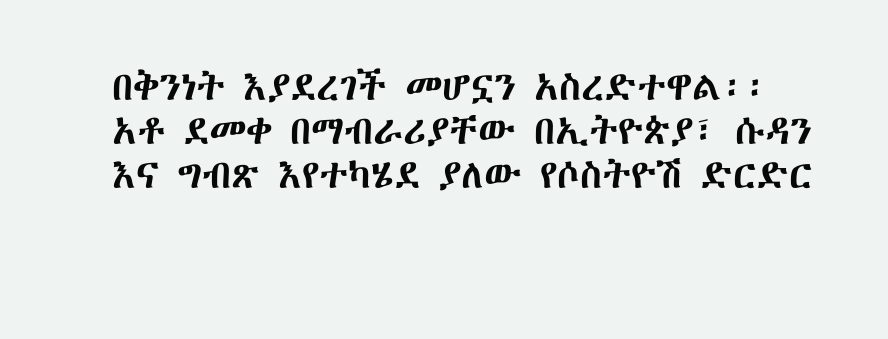በቅንነት እያደረገች መሆኗን አስረድተዋል፡፡
አቶ ደመቀ በማብራሪያቸው በኢትዮጵያ፣ ሱዳን እና ግብጽ እየተካሄደ ያለው የሶስትዮሽ ድርድር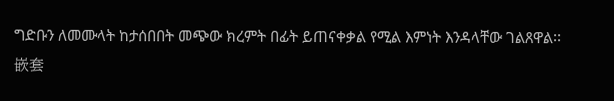ግድቡን ለመሙላት ከታሰበበት መጭው ክረምት በፊት ይጠናቀቃል የሚል እምነት እንዳላቸው ገልጸዋል፡፡
嵌套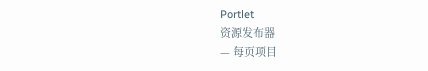Portlet
资源发布器
— 每页项目